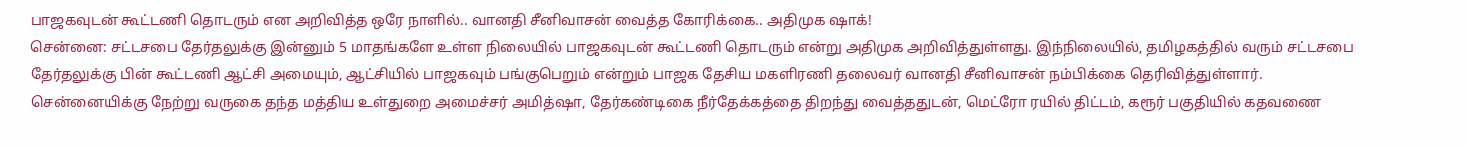பாஜகவுடன் கூட்டணி தொடரும் என அறிவித்த ஒரே நாளில்.. வானதி சீனிவாசன் வைத்த கோரிக்கை.. அதிமுக ஷாக்!
சென்னை: சட்டசபை தேர்தலுக்கு இன்னும் 5 மாதங்களே உள்ள நிலையில் பாஜகவுடன் கூட்டணி தொடரும் என்று அதிமுக அறிவித்துள்ளது. இந்நிலையில், தமிழகத்தில் வரும் சட்டசபை தேர்தலுக்கு பின் கூட்டணி ஆட்சி அமையும், ஆட்சியில் பாஜகவும் பங்குபெறும் என்றும் பாஜக தேசிய மகளிரணி தலைவர் வானதி சீனிவாசன் நம்பிக்கை தெரிவித்துள்ளார்.
சென்னையிக்கு நேற்று வருகை தந்த மத்திய உள்துறை அமைச்சர் அமித்ஷா, தேர்கண்டிகை நீர்தேக்கத்தை திறந்து வைத்ததுடன், மெட்ரோ ரயில் திட்டம், கரூர் பகுதியில் கதவணை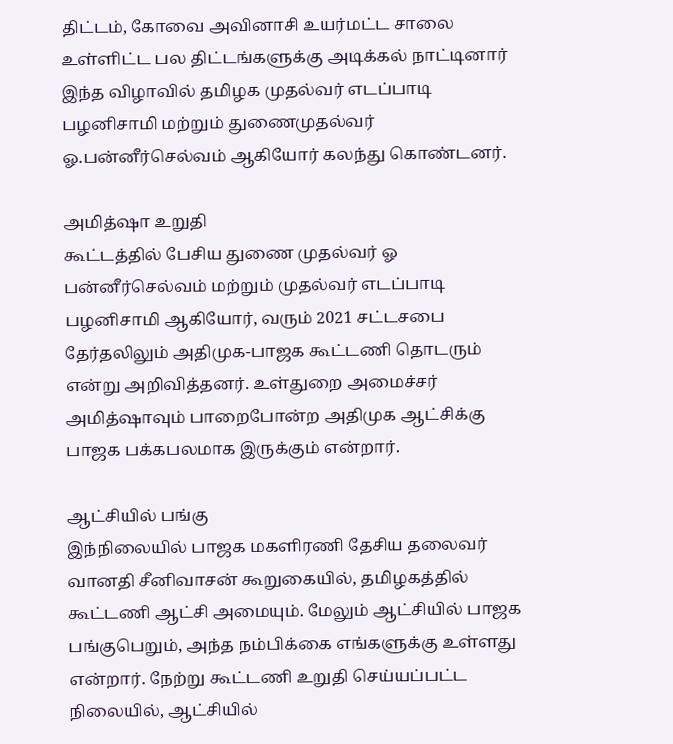திட்டம், கோவை அவினாசி உயர்மட்ட சாலை உள்ளிட்ட பல திட்டங்களுக்கு அடிக்கல் நாட்டினார்
இந்த விழாவில் தமிழக முதல்வர் எடப்பாடி பழனிசாமி மற்றும் துணைமுதல்வர் ஓ.பன்னீர்செல்வம் ஆகியோர் கலந்து கொண்டனர்.

அமித்ஷா உறுதி
கூட்டத்தில் பேசிய துணை முதல்வர் ஓ பன்னீர்செல்வம் மற்றும் முதல்வர் எடப்பாடி பழனிசாமி ஆகியோர், வரும் 2021 சட்டசபை தேர்தலிலும் அதிமுக-பாஜக கூட்டணி தொடரும் என்று அறிவித்தனர். உள்துறை அமைச்சர் அமித்ஷாவும் பாறைபோன்ற அதிமுக ஆட்சிக்கு பாஜக பக்கபலமாக இருக்கும் என்றார்.

ஆட்சியில் பங்கு
இந்நிலையில் பாஜக மகளிரணி தேசிய தலைவர் வானதி சீனிவாசன் கூறுகையில், தமிழகத்தில் கூட்டணி ஆட்சி அமையும். மேலும் ஆட்சியில் பாஜக பங்குபெறும், அந்த நம்பிக்கை எங்களுக்கு உள்ளது என்றார். நேற்று கூட்டணி உறுதி செய்யப்பட்ட நிலையில், ஆட்சியில்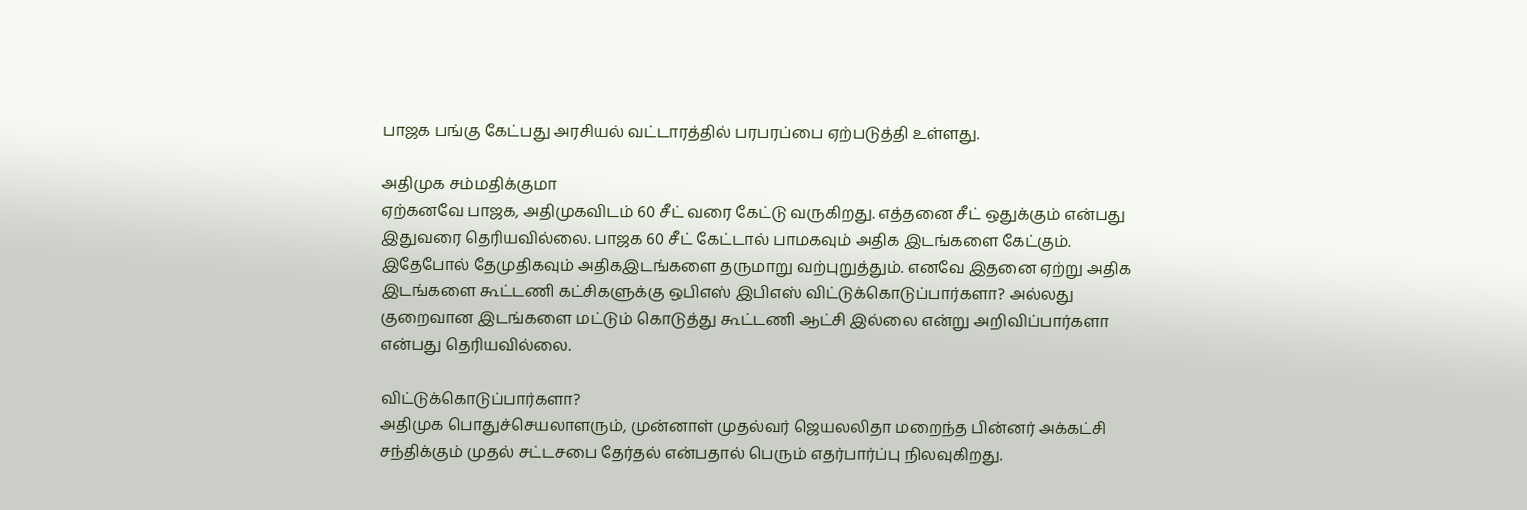பாஜக பங்கு கேட்பது அரசியல் வட்டாரத்தில் பரபரப்பை ஏற்படுத்தி உள்ளது.

அதிமுக சம்மதிக்குமா
ஏற்கனவே பாஜக, அதிமுகவிடம் 60 சீட் வரை கேட்டு வருகிறது. எத்தனை சீட் ஒதுக்கும் என்பது இதுவரை தெரியவில்லை. பாஜக 60 சீட் கேட்டால் பாமகவும் அதிக இடங்களை கேட்கும். இதேபோல் தேமுதிகவும் அதிகஇடங்களை தருமாறு வற்புறுத்தும். எனவே இதனை ஏற்று அதிக இடங்களை கூட்டணி கட்சிகளுக்கு ஒபிஎஸ் இபிஎஸ் விட்டுக்கொடுப்பார்களா? அல்லது குறைவான இடங்களை மட்டும் கொடுத்து கூட்டணி ஆட்சி இல்லை என்று அறிவிப்பார்களா என்பது தெரியவில்லை.

விட்டுக்கொடுப்பார்களா?
அதிமுக பொதுச்செயலாளரும், முன்னாள் முதல்வர் ஜெயலலிதா மறைந்த பின்னர் அக்கட்சி சந்திக்கும் முதல் சட்டசபை தேர்தல் என்பதால் பெரும் எதர்பார்ப்பு நிலவுகிறது.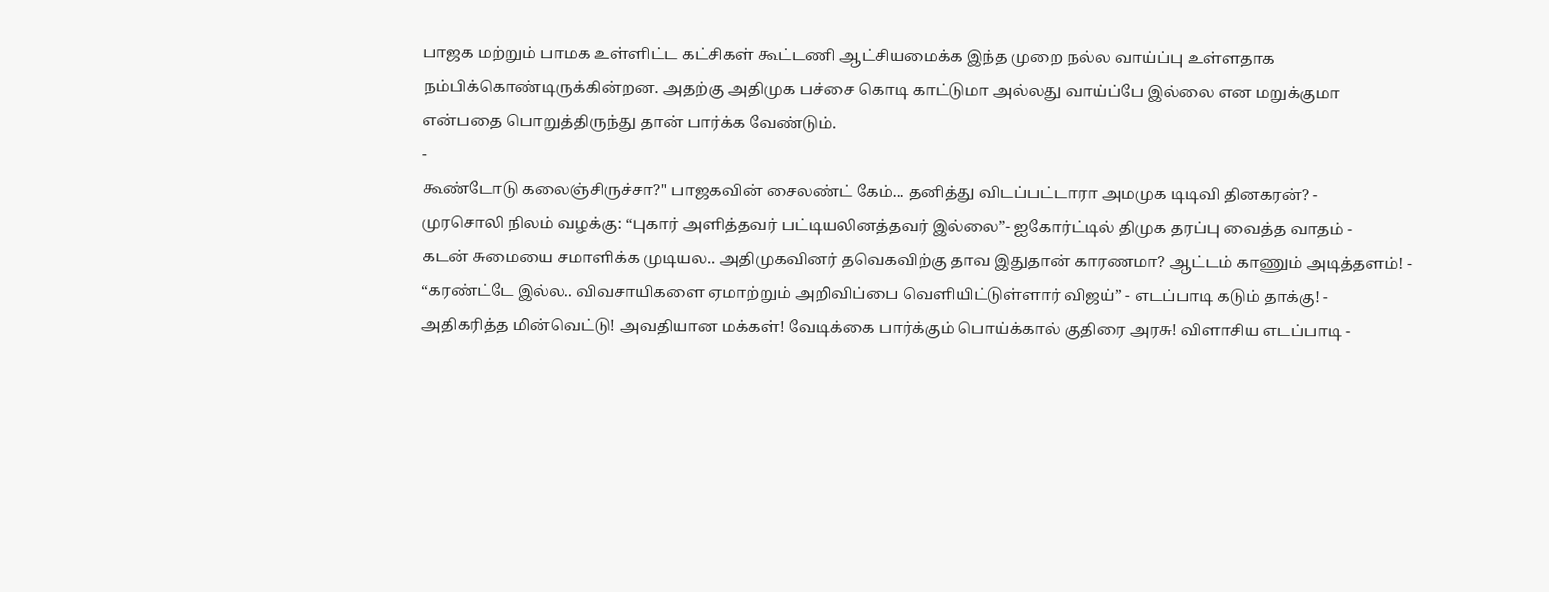பாஜக மற்றும் பாமக உள்ளிட்ட கட்சிகள் கூட்டணி ஆட்சியமைக்க இந்த முறை நல்ல வாய்ப்பு உள்ளதாக நம்பிக்கொண்டிருக்கின்றன. அதற்கு அதிமுக பச்சை கொடி காட்டுமா அல்லது வாய்ப்பே இல்லை என மறுக்குமா என்பதை பொறுத்திருந்து தான் பார்க்க வேண்டும்.
-
கூண்டோடு கலைஞ்சிருச்சா?" பாஜகவின் சைலண்ட் கேம்... தனித்து விடப்பட்டாரா அமமுக டிடிவி தினகரன்? -
முரசொலி நிலம் வழக்கு: “புகார் அளித்தவர் பட்டியலினத்தவர் இல்லை”- ஐகோர்ட்டில் திமுக தரப்பு வைத்த வாதம் -
கடன் சுமையை சமாளிக்க முடியல.. அதிமுகவினர் தவெகவிற்கு தாவ இதுதான் காரணமா? ஆட்டம் காணும் அடித்தளம்! -
“கரண்ட்டே இல்ல.. விவசாயிகளை ஏமாற்றும் அறிவிப்பை வெளியிட்டுள்ளார் விஜய்” - எடப்பாடி கடும் தாக்கு! -
அதிகரித்த மின்வெட்டு! அவதியான மக்கள்! வேடிக்கை பார்க்கும் பொய்க்கால் குதிரை அரசு! விளாசிய எடப்பாடி -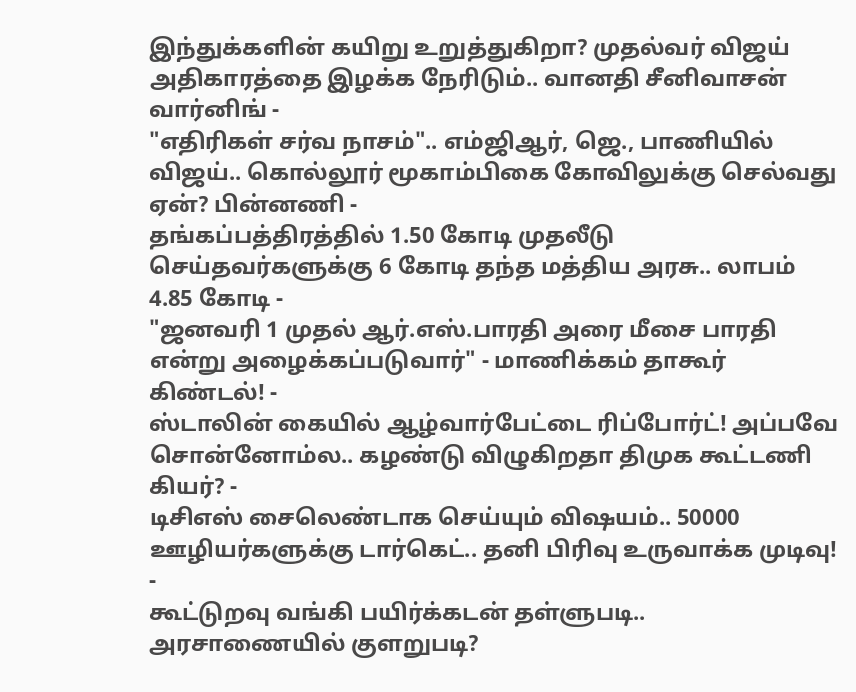இந்துக்களின் கயிறு உறுத்துகிறா? முதல்வர் விஜய் அதிகாரத்தை இழக்க நேரிடும்.. வானதி சீனிவாசன் வார்னிங் -
"எதிரிகள் சர்வ நாசம்".. எம்ஜிஆர், ஜெ., பாணியில் விஜய்.. கொல்லூர் மூகாம்பிகை கோவிலுக்கு செல்வது ஏன்? பின்னணி -
தங்கப்பத்திரத்தில் 1.50 கோடி முதலீடு செய்தவர்களுக்கு 6 கோடி தந்த மத்திய அரசு.. லாபம் 4.85 கோடி -
"ஜனவரி 1 முதல் ஆர்.எஸ்.பாரதி அரை மீசை பாரதி என்று அழைக்கப்படுவார்" - மாணிக்கம் தாகூர் கிண்டல்! -
ஸ்டாலின் கையில் ஆழ்வார்பேட்டை ரிப்போர்ட்! அப்பவே சொன்னோம்ல.. கழண்டு விழுகிறதா திமுக கூட்டணி கியர்? -
டிசிஎஸ் சைலெண்டாக செய்யும் விஷயம்.. 50000 ஊழியர்களுக்கு டார்கெட்.. தனி பிரிவு உருவாக்க முடிவு! -
கூட்டுறவு வங்கி பயிர்க்கடன் தள்ளுபடி.. அரசாணையில் குளறுபடி?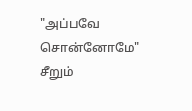"அப்பவே சொன்னோமே" சீறும்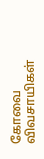கோவை விவசாயிகள்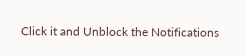Click it and Unblock the Notifications